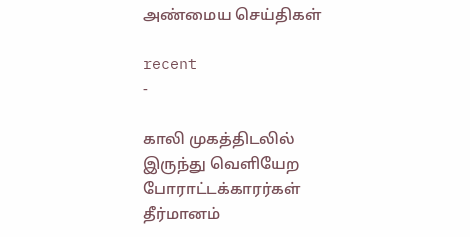அண்மைய செய்திகள்

recent
-

காலி முகத்திடலில் இருந்து வெளியேற போராட்டக்காரர்கள் தீர்மானம்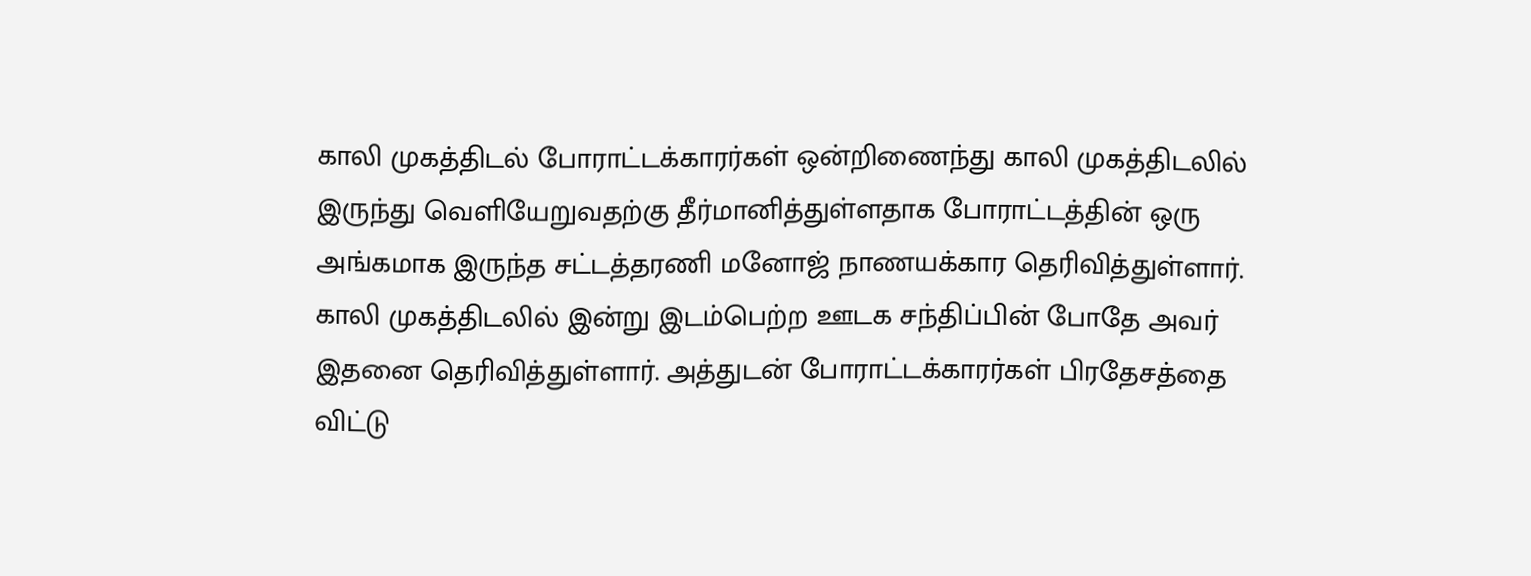காலி முகத்திடல் போராட்டக்காரர்கள் ஒன்றிணைந்து காலி முகத்திடலில் இருந்து வெளியேறுவதற்கு தீர்மானித்துள்ளதாக போராட்டத்தின் ஒரு அங்கமாக இருந்த சட்டத்தரணி மனோஜ் நாணயக்கார தெரிவித்துள்ளார். காலி முகத்திடலில் இன்று இடம்பெற்ற ஊடக சந்திப்பின் போதே அவர் இதனை தெரிவித்துள்ளார். அத்துடன் போராட்டக்காரர்கள் பிரதேசத்தை விட்டு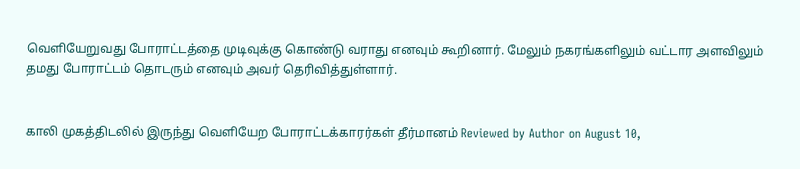வெளியேறுவது போராட்டத்தை முடிவுக்கு கொண்டு வராது எனவும் கூறினார். மேலும் நகரங்களிலும் வட்டார அளவிலும் தமது போராட்டம் தொடரும் எனவும் அவர் தெரிவித்துள்ளார்.


காலி முகத்திடலில் இருந்து வெளியேற போராட்டக்காரர்கள் தீர்மானம் Reviewed by Author on August 10,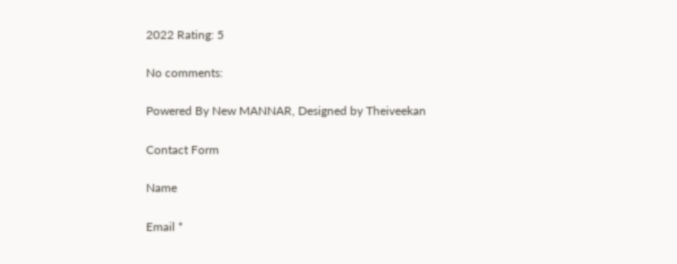2022 Rating: 5

No comments:

Powered By New MANNAR, Designed by Theiveekan

Contact Form

Name

Email *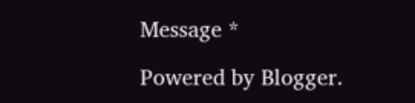Message *

Powered by Blogger.